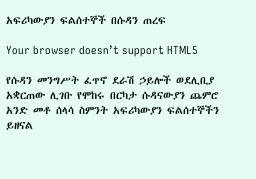አፍሪካውያን ፍልሰተኞች በሱዳን ጠረፍ

Your browser doesn’t support HTML5

የሱዳን መንግሥት ፈጥኖ ደራሽ ኃይሎች ወደሊቢያ አቋርጠው ሊገቡ የሞከሩ በርካታ ሱዳናውያን ጨምሮ አንድ መቶ ሰላሳ ስምንት አፍሪካውያን ፍልሰተኞችን ይዘናል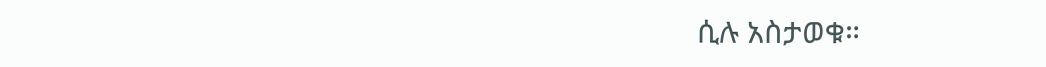ሲሉ አስታወቁ።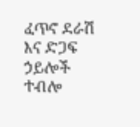ፈጥኖ ደራሽ እና ድጋፍ ኃይሎች ተብሎ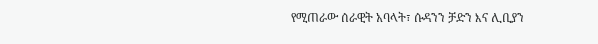የሚጠራው ሰራዊት አባላት፣ ሱዳንን ቻድን እና ሊቢያን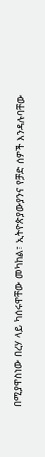በሚያዋስነው በረሃ ላይ ካሰሩዋቸው መካከል፣ ኢትዮጵያውያንና የቻድ ሰዎች እንዳሉባቸው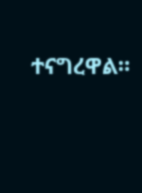ተናግረዋል።